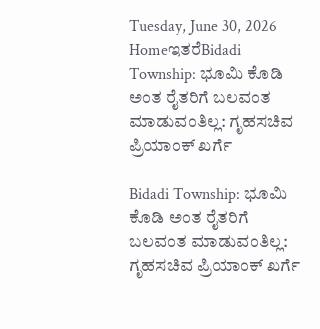Tuesday, June 30, 2026
HomeಇತರೆBidadi Township: ಭೂಮಿ ಕೊಡಿ ಅಂತ ರೈತರಿಗೆ ಬಲವಂತ ಮಾಡುವಂತಿಲ್ಲ: ಗೃಹಸಚಿವ ಪ್ರಿಯಾಂಕ್ ಖರ್ಗೆ

Bidadi Township: ಭೂಮಿ ಕೊಡಿ ಅಂತ ರೈತರಿಗೆ ಬಲವಂತ ಮಾಡುವಂತಿಲ್ಲ: ಗೃಹಸಚಿವ ಪ್ರಿಯಾಂಕ್ ಖರ್ಗೆ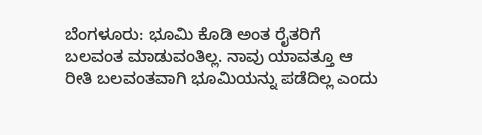ಬೆಂಗಳೂರು: ಭೂಮಿ ಕೊಡಿ ಅಂತ ರೈತರಿಗೆ ಬಲವಂತ ಮಾಡುವಂತಿಲ್ಲ. ನಾವು ಯಾವತ್ತೂ ಆ ರೀತಿ ಬಲವಂತವಾಗಿ ಭೂಮಿಯನ್ನು ಪಡೆದಿಲ್ಲ ಎಂದು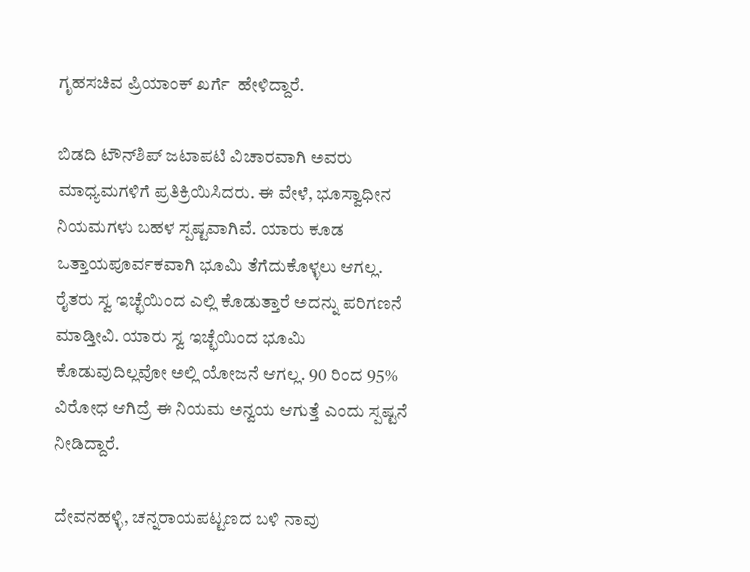ಗೃಹಸಚಿವ ಪ್ರಿಯಾಂಕ್ ಖರ್ಗೆ  ಹೇಳಿದ್ದಾರೆ.

ಬಿಡದಿ ಟೌನ್‌ಶಿಪ್ ಜಟಾಪಟಿ ವಿಚಾರವಾಗಿ ಅವರು ಮಾಧ್ಯಮಗಳಿಗೆ ಪ್ರತಿಕ್ರಿಯಿಸಿದರು. ಈ ವೇಳೆ, ಭೂಸ್ವಾಧೀನ ನಿಯಮಗಳು ಬಹಳ ಸ್ಪಷ್ಟವಾಗಿವೆ. ಯಾರು ಕೂಡ ಒತ್ತಾಯಪೂರ್ವಕವಾಗಿ ಭೂಮಿ ತೆಗೆದುಕೊಳ್ಳಲು ಆಗಲ್ಲ. ರೈತರು ಸ್ವ ಇಚ್ಛೆಯಿಂದ ಎಲ್ಲಿ ಕೊಡುತ್ತಾರೆ ಅದನ್ನು ಪರಿಗಣನೆ ಮಾಡ್ತೀವಿ. ಯಾರು ಸ್ವ ಇಚ್ಛೆಯಿಂದ ಭೂಮಿ ಕೊಡುವುದಿಲ್ಲವೋ ಅಲ್ಲಿ ಯೋಜನೆ ಆಗಲ್ಲ. 90 ರಿಂದ 95% ವಿರೋಧ ಆಗಿದ್ರೆ ಈ ನಿಯಮ ಅನ್ವಯ ಆಗುತ್ತೆ ಎಂದು ಸ್ಪಷ್ಟನೆ ನೀಡಿದ್ದಾರೆ.

ದೇವನಹಳ್ಳಿ, ಚನ್ನರಾಯಪಟ್ಟಣದ ಬಳಿ ನಾವು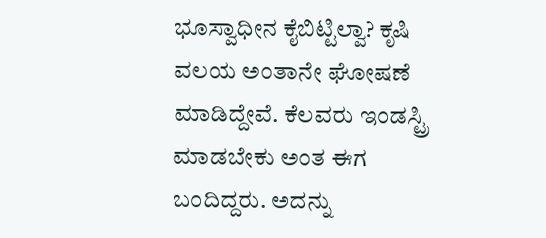ಭೂಸ್ವಾಧೀನ ಕೈಬಿಟ್ಟಿಲ್ವಾ? ಕೃಷಿ ವಲಯ ಅಂತಾನೇ ಘೋಷಣೆ ಮಾಡಿದ್ದೇವೆ. ಕೆಲವರು ಇಂಡಸ್ಟ್ರಿ ಮಾಡಬೇಕು ಅಂತ ಈಗ ಬಂದಿದ್ದರು. ಅದನ್ನು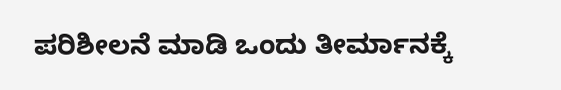ಪರಿಶೀಲನೆ ಮಾಡಿ ಒಂದು ತೀರ್ಮಾನಕ್ಕೆ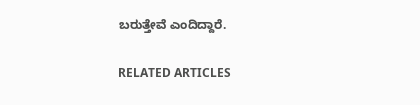ಬರುತ್ತೇವೆ ಎಂದಿದ್ದಾರೆ.

RELATED ARTICLES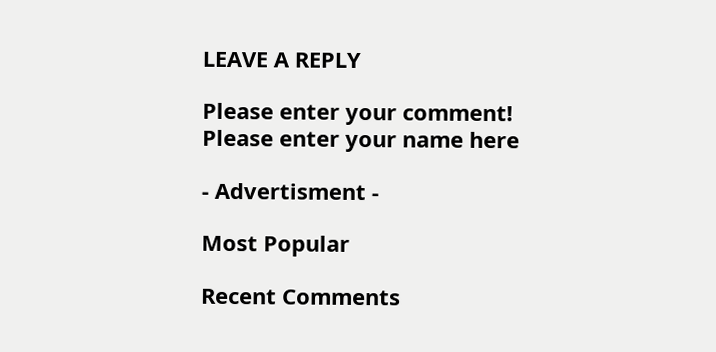LEAVE A REPLY

Please enter your comment!
Please enter your name here

- Advertisment -

Most Popular

Recent Comments